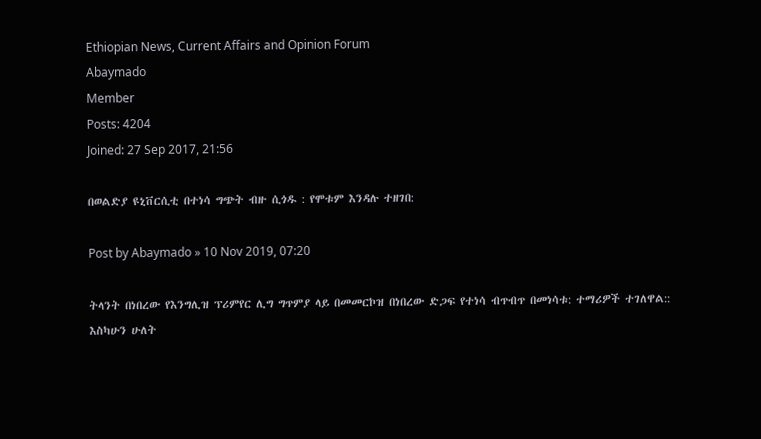Ethiopian News, Current Affairs and Opinion Forum
Abaymado
Member
Posts: 4204
Joined: 27 Sep 2017, 21:56

በወልድያ ዩኒቨርሲቲ በተነሳ ግጭት ብዙ ሲጎዱ : የሞቱም እንዳሉ ተዘገበ:

Post by Abaymado » 10 Nov 2019, 07:20

ትላንት በነበረው የእንግሊዝ ፕሪምየር ሊግ ግጥምያ ላይ በመመርኮዝ በነበረው ድጋፍ የተነሳ ብጥብጥ በመነሳቱ: ተማሪዎች ተገለዋል::
እስካሁን ሁለት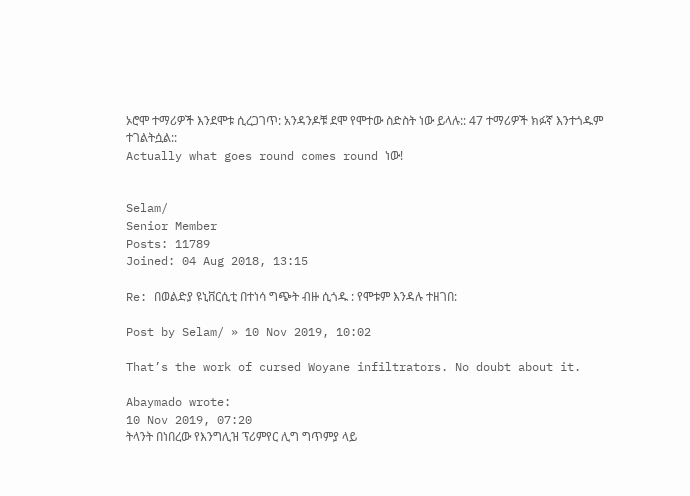ኦሮሞ ተማሪዎች እንደሞቱ ሲረጋገጥ: አንዳንዶቹ ደሞ የሞተው ስድስት ነው ይላሉ:: 47 ተማሪዎች ክፉኛ እንተጎዱም ተገልትሷል::
Actually what goes round comes round ነው!


Selam/
Senior Member
Posts: 11789
Joined: 04 Aug 2018, 13:15

Re: በወልድያ ዩኒቨርሲቲ በተነሳ ግጭት ብዙ ሲጎዱ : የሞቱም እንዳሉ ተዘገበ:

Post by Selam/ » 10 Nov 2019, 10:02

That’s the work of cursed Woyane infiltrators. No doubt about it.

Abaymado wrote:
10 Nov 2019, 07:20
ትላንት በነበረው የእንግሊዝ ፕሪምየር ሊግ ግጥምያ ላይ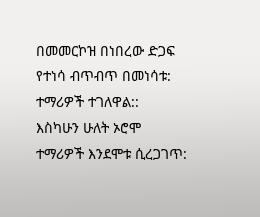በመመርኮዝ በነበረው ድጋፍ የተነሳ ብጥብጥ በመነሳቱ: ተማሪዎች ተገለዋል::
እስካሁን ሁለት ኦሮሞ ተማሪዎች እንደሞቱ ሲረጋገጥ: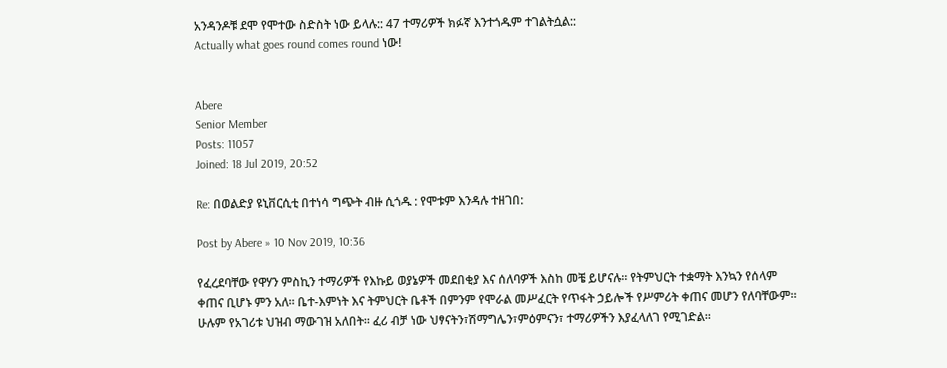አንዳንዶቹ ደሞ የሞተው ስድስት ነው ይላሉ:: 47 ተማሪዎች ክፉኛ እንተጎዱም ተገልትሷል::
Actually what goes round comes round ነው!


Abere
Senior Member
Posts: 11057
Joined: 18 Jul 2019, 20:52

Re: በወልድያ ዩኒቨርሲቲ በተነሳ ግጭት ብዙ ሲጎዱ : የሞቱም እንዳሉ ተዘገበ:

Post by Abere » 10 Nov 2019, 10:36

የፈረደባቸው የዋሃን ምስኪን ተማሪዎች የእኩይ ወያኔዎች መደበቂያ እና ሰለባዎች እስከ መቼ ይሆናሉ። የትምህርት ተቋማት እንኳን የሰላም ቀጠና ቢሆኑ ምን አለ። ቤተ-እምነት እና ትምህርት ቤቶች በምንም የሞራል መሥፈርት የጥፋት ኃይሎች የሥምሪት ቀጠና መሆን የለባቸውም። ሁሉም የአገሪቱ ህዝብ ማውገዝ አለበት። ፈሪ ብቻ ነው ህፃናትን፣ሽማግሌን፣ምዕምናን፣ ተማሪዎችን እያፈላለገ የሚገድል።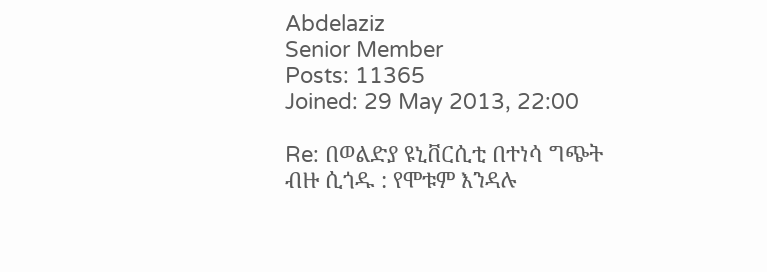Abdelaziz
Senior Member
Posts: 11365
Joined: 29 May 2013, 22:00

Re: በወልድያ ዩኒቨርሲቲ በተነሳ ግጭት ብዙ ሲጎዱ : የሞቱም እንዳሉ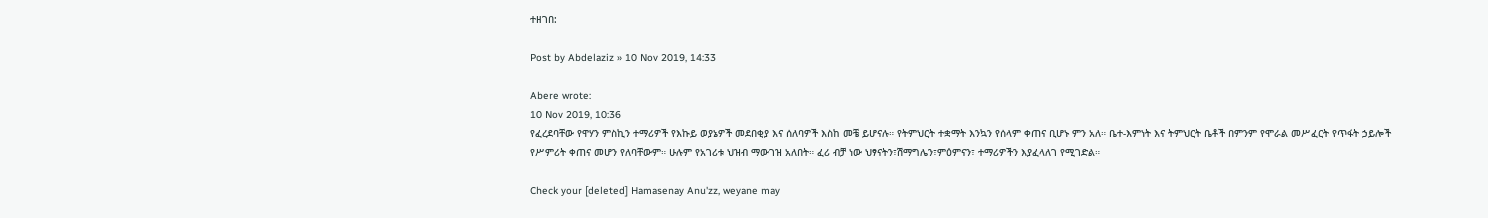ተዘገበ:

Post by Abdelaziz » 10 Nov 2019, 14:33

Abere wrote:
10 Nov 2019, 10:36
የፈረደባቸው የዋሃን ምስኪን ተማሪዎች የእኩይ ወያኔዎች መደበቂያ እና ሰለባዎች እስከ መቼ ይሆናሉ። የትምህርት ተቋማት እንኳን የሰላም ቀጠና ቢሆኑ ምን አለ። ቤተ-እምነት እና ትምህርት ቤቶች በምንም የሞራል መሥፈርት የጥፋት ኃይሎች የሥምሪት ቀጠና መሆን የለባቸውም። ሁሉም የአገሪቱ ህዝብ ማውገዝ አለበት። ፈሪ ብቻ ነው ህፃናትን፣ሽማግሌን፣ምዕምናን፣ ተማሪዎችን እያፈላለገ የሚገድል።

Check your [deleted] Hamasenay Anu'zz, weyane may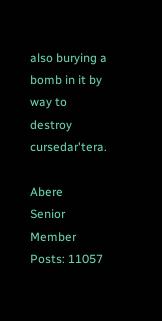also burying a bomb in it by way to destroy cursedar'tera.

Abere
Senior Member
Posts: 11057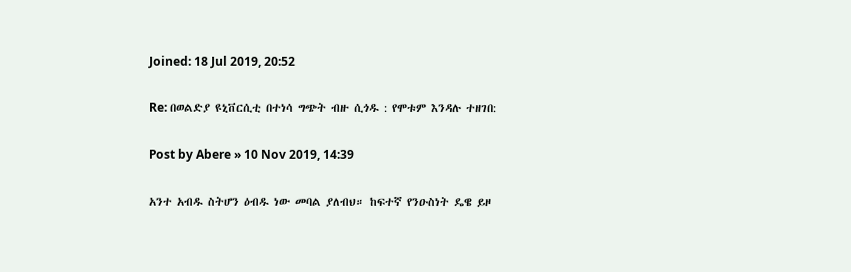Joined: 18 Jul 2019, 20:52

Re: በወልድያ ዩኒቨርሲቲ በተነሳ ግጭት ብዙ ሲጎዱ : የሞቱም እንዳሉ ተዘገበ:

Post by Abere » 10 Nov 2019, 14:39

አንተ አብዱ ስትሆን ዕብዱ ነው መባል ያለብህ። ከፍተኛ የንዑስነት ዴዌ ይዞ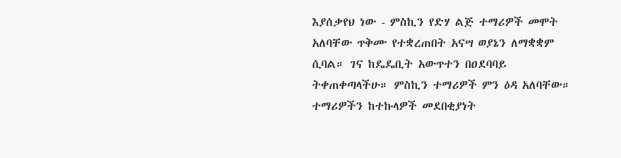እያሰቃየህ ነው - ምስኪን የድሃ ልጅ ተማሪዎች መሞት አለባቸው ጥቅሙ የተቋረጠበት አናሣ ወያኔን ለማቋቋም ሲባል። ገና ከዴዴቢት አውጥተን በዐደባባይ ትቀጠቀጣላችሁ። ምስኪን ተማሪዎች ምን ዕዳ አለባቸው። ተማሪዎችን ከተኩላዎች መደበቂያነት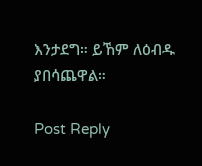እንታደግ። ይኸም ለዕብዱ ያበሳጨዋል።

Post Reply